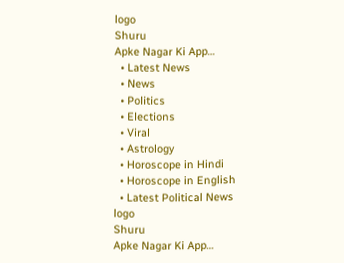logo
Shuru
Apke Nagar Ki App…
  • Latest News
  • News
  • Politics
  • Elections
  • Viral
  • Astrology
  • Horoscope in Hindi
  • Horoscope in English
  • Latest Political News
logo
Shuru
Apke Nagar Ki App…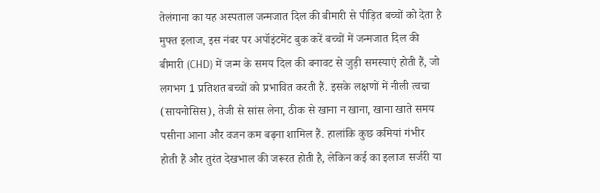तेलंगाना का यह अस्पताल जन्मजात दिल की बीमारी से पीड़ित बच्चों को देता है मुफ्त इलाज, इस नंबर पर अपॉइंटमेंट बुक करें बच्चों में जन्मजात दिल की बीमारी (CHD) में जन्म के समय दिल की बनावट से जुड़ी समस्याएं होती हैं, जो लगभग 1 प्रतिशत बच्चों को प्रभावित करती हैं. इसके लक्षणों में नीली त्वचा (सायनोसिस), तेजी से सांस लेना, ठीक से खाना न खाना, खाना खाते समय पसीना आना और वजन कम बढ़ना शामिल हैं. हालांकि कुछ कमियां गंभीर होती हैं और तुरंत देखभाल की जरूरत होती है, लेकिन कई का इलाज सर्जरी या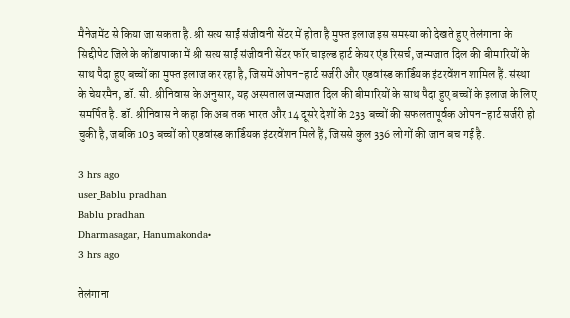मैनेजमेंट से किया जा सकता है. श्री सत्य साईं संजीवनी सेंटर में होता है मुफ्त इलाज इस समस्या को देखते हुए तेलंगाना के सिद्दीपेट जिले के कोंडापाका में श्री सत्य साईं संजीवनी सेंटर फॉर चाइल्ड हार्ट केयर एंड रिसर्च, जन्मजात दिल की बीमारियों के साथ पैदा हुए बच्चों का मुफ्त इलाज कर रहा है, जिसमें ओपन-हार्ट सर्जरी और एडवांस्ड कार्डियक इंटरवेंशन शामिल हैं. संस्था के चेयरमैन, डॉ. सी. श्रीनिवास के अनुसार, यह अस्पताल जन्मजात दिल की बीमारियों के साथ पैदा हुए बच्चों के इलाज के लिए समर्पित है. डॉ. श्रीनिवास ने कहा कि अब तक भारत और 14 दूसरे देशों के 233 बच्चों की सफलतापूर्वक ओपन-हार्ट सर्जरी हो चुकी है, जबकि 103 बच्चों को एडवांस्ड कार्डियक इंटरवेंशन मिले हैं, जिससे कुल 336 लोगों की जान बच गई है.

3 hrs ago
user_Bablu pradhan
Bablu pradhan
Dharmasagar, Hanumakonda•
3 hrs ago

तेलंगाना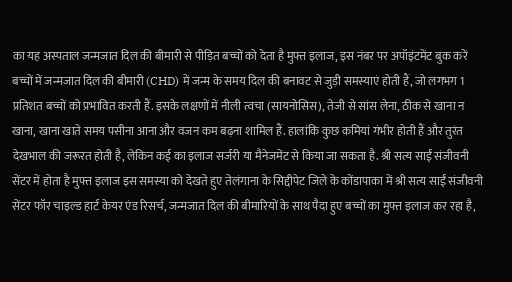का यह अस्पताल जन्मजात दिल की बीमारी से पीड़ित बच्चों को देता है मुफ्त इलाज, इस नंबर पर अपॉइंटमेंट बुक करें बच्चों में जन्मजात दिल की बीमारी (CHD) में जन्म के समय दिल की बनावट से जुड़ी समस्याएं होती हैं, जो लगभग 1 प्रतिशत बच्चों को प्रभावित करती हैं. इसके लक्षणों में नीली त्वचा (सायनोसिस), तेजी से सांस लेना, ठीक से खाना न खाना, खाना खाते समय पसीना आना और वजन कम बढ़ना शामिल हैं. हालांकि कुछ कमियां गंभीर होती हैं और तुरंत देखभाल की जरूरत होती है, लेकिन कई का इलाज सर्जरी या मैनेजमेंट से किया जा सकता है. श्री सत्य साईं संजीवनी सेंटर में होता है मुफ्त इलाज इस समस्या को देखते हुए तेलंगाना के सिद्दीपेट जिले के कोंडापाका में श्री सत्य साईं संजीवनी सेंटर फॉर चाइल्ड हार्ट केयर एंड रिसर्च, जन्मजात दिल की बीमारियों के साथ पैदा हुए बच्चों का मुफ्त इलाज कर रहा है,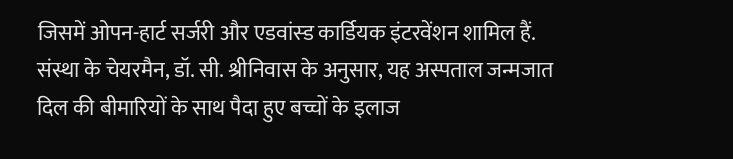जिसमें ओपन-हार्ट सर्जरी और एडवांस्ड कार्डियक इंटरवेंशन शामिल हैं. संस्था के चेयरमैन, डॉ. सी. श्रीनिवास के अनुसार, यह अस्पताल जन्मजात दिल की बीमारियों के साथ पैदा हुए बच्चों के इलाज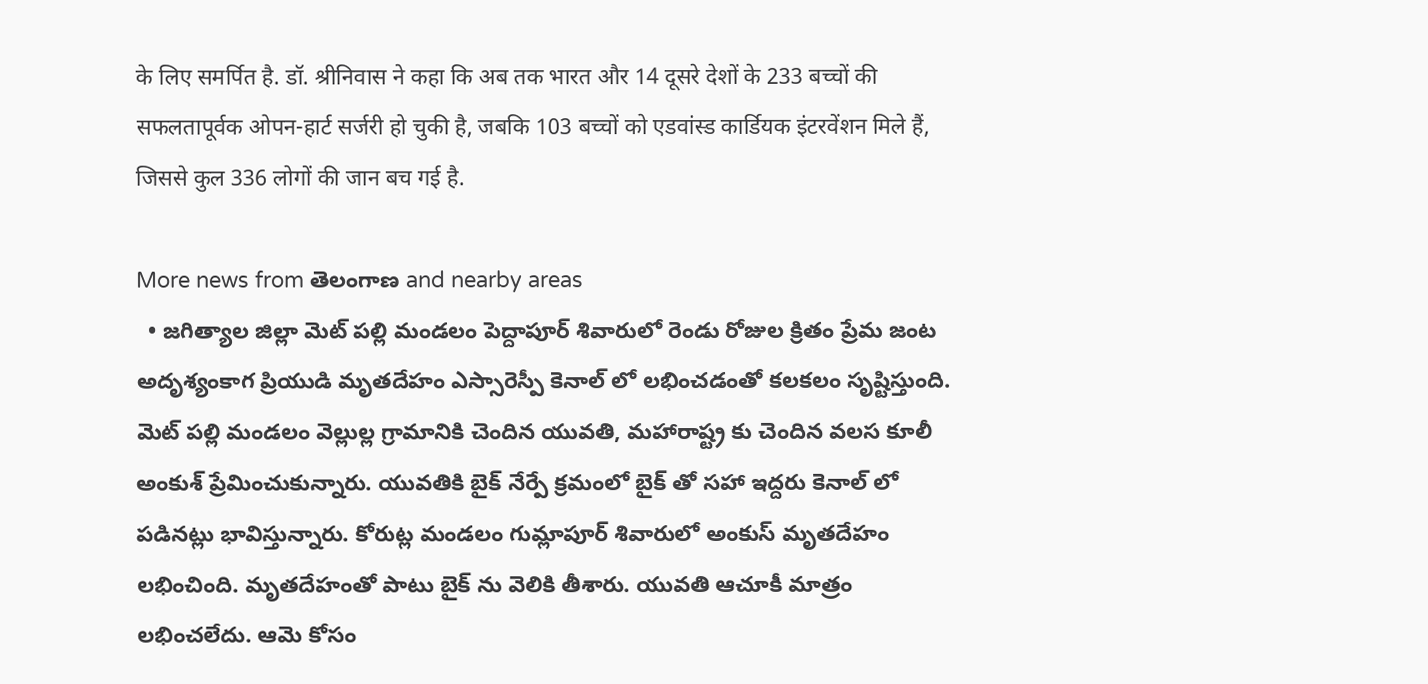के लिए समर्पित है. डॉ. श्रीनिवास ने कहा कि अब तक भारत और 14 दूसरे देशों के 233 बच्चों की सफलतापूर्वक ओपन-हार्ट सर्जरी हो चुकी है, जबकि 103 बच्चों को एडवांस्ड कार्डियक इंटरवेंशन मिले हैं, जिससे कुल 336 लोगों की जान बच गई है.

More news from తెలంగాణ and nearby areas
  • జగిత్యాల జిల్లా మెట్ పల్లి మండలం పెద్దాపూర్ శివారులో రెండు రోజుల క్రితం ప్రేమ జంట అదృశ్యంకాగ ప్రియుడి మృతదేహం ఎస్సారెస్పీ కెనాల్ లో లభించడంతో కలకలం సృష్టిస్తుంది. మెట్ పల్లి మండలం వెల్లుల్ల గ్రామానికి చెందిన యువతి, మహారాష్ట్ర కు చెందిన వలస కూలీ అంకుశ్ ప్రేమించుకున్నారు. యువతికి బైక్ నేర్పే క్రమంలో బైక్ తో సహా ఇద్దరు కెనాల్ లో పడినట్లు భావిస్తున్నారు. కోరుట్ల మండలం గుమ్లాపూర్ శివారులో అంకుస్ మృతదేహం లభించింది. మృతదేహంతో పాటు బైక్ ను వెలికి తీశారు. యువతి ఆచూకీ మాత్రం లభించలేదు. ఆమె కోసం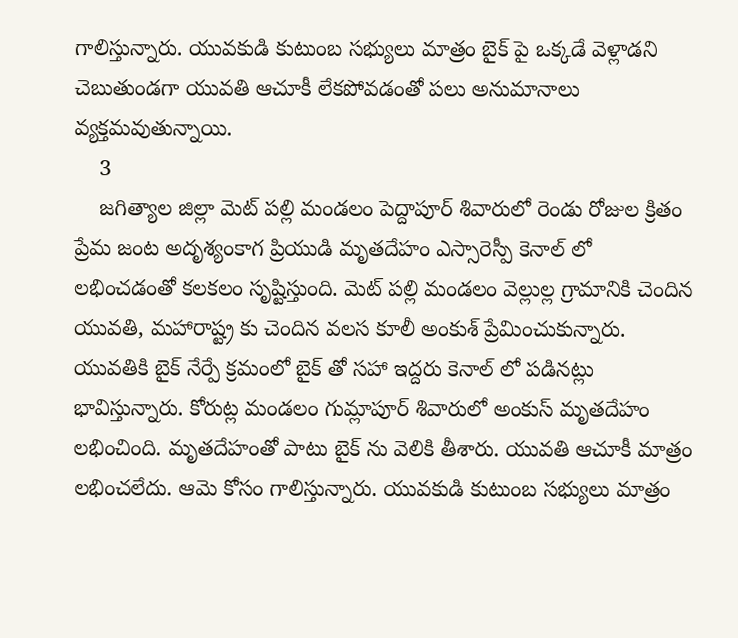గాలిస్తున్నారు. యువకుడి కుటుంబ సభ్యులు మాత్రం బైక్ పై ఒక్కడే వెళ్లాడని చెబుతుండగా యువతి ఆచూకీ లేకపోవడంతో పలు అనుమానాలు వ్యక్తమవుతున్నాయి.
    3
    జగిత్యాల జిల్లా మెట్ పల్లి మండలం పెద్దాపూర్ శివారులో రెండు రోజుల క్రితం ప్రేమ జంట అదృశ్యంకాగ ప్రియుడి మృతదేహం ఎస్సారెస్పీ కెనాల్ లో లభించడంతో కలకలం సృష్టిస్తుంది. మెట్ పల్లి మండలం వెల్లుల్ల గ్రామానికి చెందిన యువతి, మహారాష్ట్ర కు చెందిన వలస కూలీ అంకుశ్ ప్రేమించుకున్నారు. యువతికి బైక్ నేర్పే క్రమంలో బైక్ తో సహా ఇద్దరు కెనాల్ లో పడినట్లు భావిస్తున్నారు. కోరుట్ల మండలం గుమ్లాపూర్ శివారులో అంకుస్ మృతదేహం లభించింది. మృతదేహంతో పాటు బైక్ ను వెలికి తీశారు. యువతి ఆచూకీ మాత్రం లభించలేదు. ఆమె కోసం గాలిస్తున్నారు. యువకుడి కుటుంబ సభ్యులు మాత్రం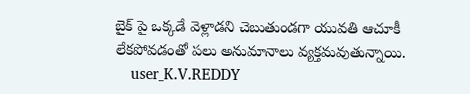బైక్ పై ఒక్కడే వెళ్లాడని చెబుతుండగా యువతి ఆచూకీ లేకపోవడంతో పలు అనుమానాలు వ్యక్తమవుతున్నాయి.
    user_K.V.REDDY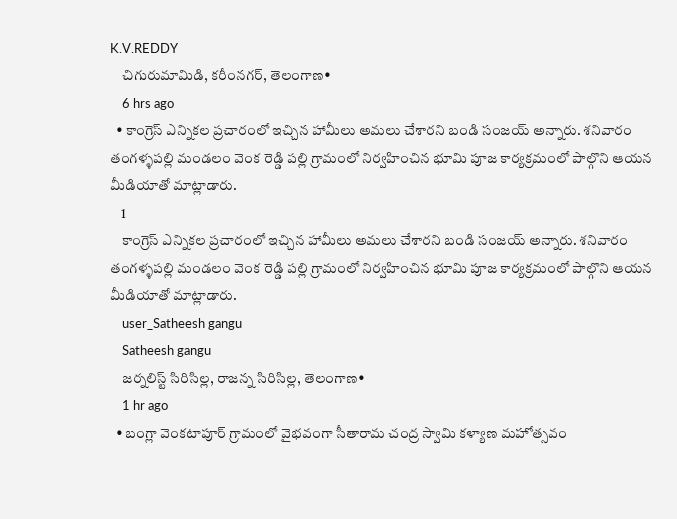K.V.REDDY
    చిగురుమామిడి, కరీంనగర్, తెలంగాణ•
    6 hrs ago
  • కాంగ్రెస్ ఎన్నికల ప్రచారంలో ఇచ్చిన హామీలు అమలు చేశారని బండి సంజయ్ అన్నారు. శనివారం తంగళ్ళపల్లి మండలం వెంక రెడ్డి పల్లి గ్రామంలో నిర్వహించిన భూమి పూజ కార్యక్రమంలో పాల్గొని ఆయన మీడియాతో మాట్లాడారు.
    1
    కాంగ్రెస్ ఎన్నికల ప్రచారంలో ఇచ్చిన హామీలు అమలు చేశారని బండి సంజయ్ అన్నారు. శనివారం తంగళ్ళపల్లి మండలం వెంక రెడ్డి పల్లి గ్రామంలో నిర్వహించిన భూమి పూజ కార్యక్రమంలో పాల్గొని ఆయన మీడియాతో మాట్లాడారు.
    user_Satheesh gangu
    Satheesh gangu
    జర్నలిస్ట్ సిరిసిల్ల, రాజన్న సిరిసిల్ల, తెలంగాణ•
    1 hr ago
  • బంగ్లా వెంకటాపూర్ గ్రామంలో వైభవంగా సీతారామ చంద్ర స్వామి కళ్యాణ మహోత్సవం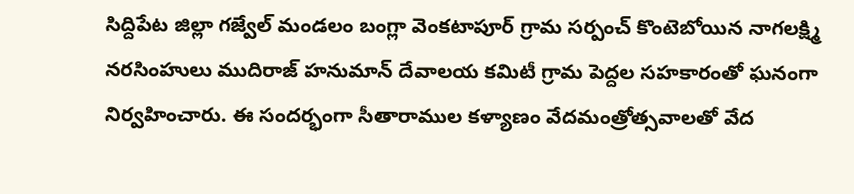సిద్దిపేట జిల్లా గజ్వేల్ మండలం బంగ్లా వెంకటాపూర్ గ్రామ సర్పంచ్ కొంటెబోయిన నాగలక్ష్మి నరసింహులు ముదిరాజ్ హనుమాన్ దేవాలయ కమిటీ గ్రామ పెద్దల సహకారంతో ఘనంగా నిర్వహించారు. ఈ సందర్భంగా సీతారాముల కళ్యాణం వేదమంత్రోత్సవాలతో వేద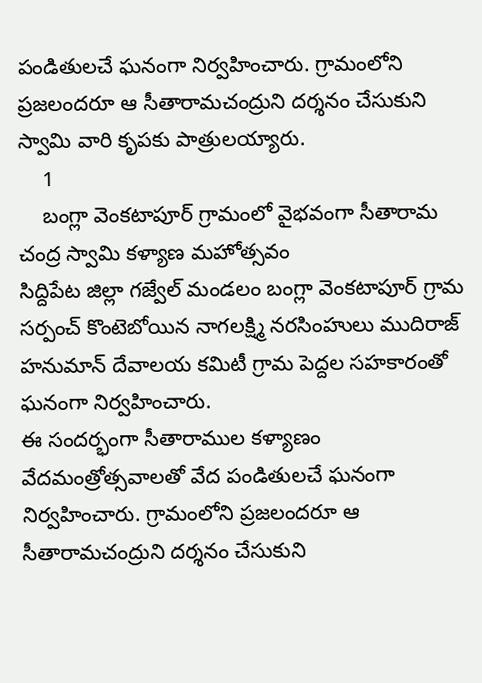పండితులచే ఘనంగా నిర్వహించారు. గ్రామంలోని ప్రజలందరూ ఆ సీతారామచంద్రుని దర్శనం చేసుకుని స్వామి వారి కృపకు పాత్రులయ్యారు.
    1
    బంగ్లా వెంకటాపూర్ గ్రామంలో వైభవంగా సీతారామ చంద్ర స్వామి కళ్యాణ మహోత్సవం
సిద్దిపేట జిల్లా గజ్వేల్ మండలం బంగ్లా వెంకటాపూర్ గ్రామ సర్పంచ్ కొంటెబోయిన నాగలక్ష్మి నరసింహులు ముదిరాజ్ హనుమాన్ దేవాలయ కమిటీ గ్రామ పెద్దల సహకారంతో ఘనంగా నిర్వహించారు.
ఈ సందర్భంగా సీతారాముల కళ్యాణం వేదమంత్రోత్సవాలతో వేద పండితులచే ఘనంగా నిర్వహించారు. గ్రామంలోని ప్రజలందరూ ఆ సీతారామచంద్రుని దర్శనం చేసుకుని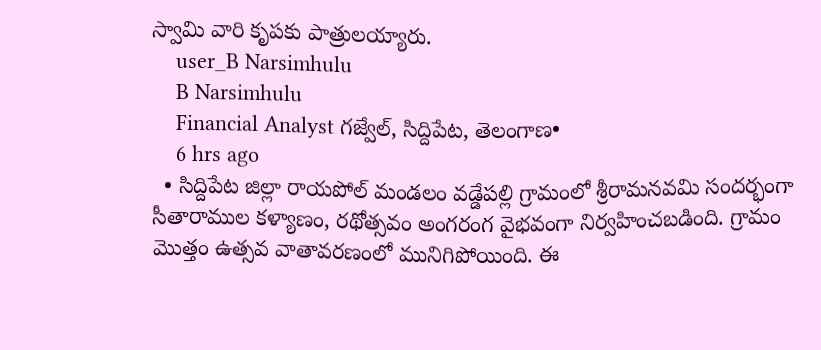స్వామి వారి కృపకు పాత్రులయ్యారు.
    user_B Narsimhulu
    B Narsimhulu
    Financial Analyst గజ్వేల్, సిద్దిపేట, తెలంగాణ•
    6 hrs ago
  • సిద్దిపేట జిల్లా రాయపోల్ మండలం వడ్డేపల్లి గ్రామంలో శ్రీరామనవమి సందర్భంగా సీతారాముల కళ్యాణం, రథోత్సవం అంగరంగ వైభవంగా నిర్వహించబడింది. గ్రామం మొత్తం ఉత్సవ వాతావరణంలో మునిగిపోయింది. ఈ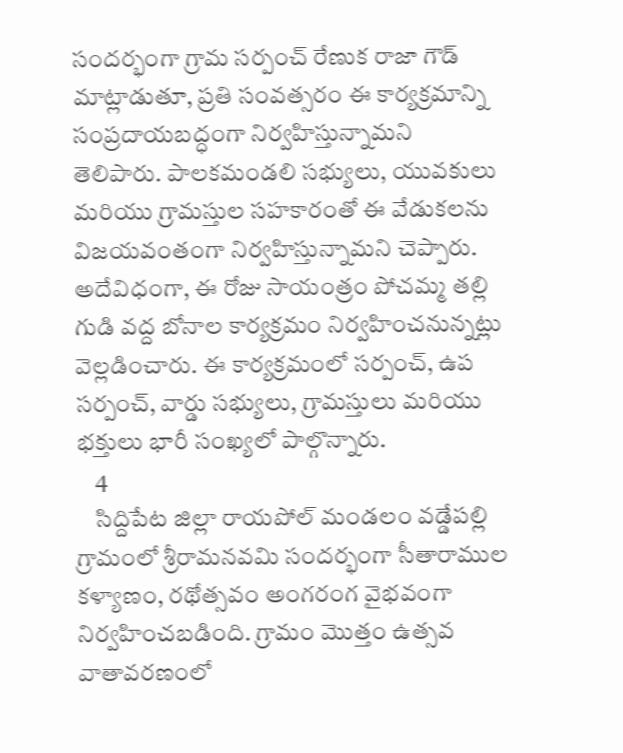సందర్భంగా గ్రామ సర్పంచ్ రేణుక రాజా గౌడ్ మాట్లాడుతూ, ప్రతి సంవత్సరం ఈ కార్యక్రమాన్ని సంప్రదాయబద్ధంగా నిర్వహిస్తున్నామని తెలిపారు. పాలకమండలి సభ్యులు, యువకులు మరియు గ్రామస్తుల సహకారంతో ఈ వేడుకలను విజయవంతంగా నిర్వహిస్తున్నామని చెప్పారు. అదేవిధంగా, ఈ రోజు సాయంత్రం పోచమ్మ తల్లి గుడి వద్ద బోనాల కార్యక్రమం నిర్వహించనున్నట్లు వెల్లడించారు. ఈ కార్యక్రమంలో సర్పంచ్, ఉప సర్పంచ్, వార్డు సభ్యులు, గ్రామస్తులు మరియు భక్తులు భారీ సంఖ్యలో పాల్గొన్నారు.
    4
    సిద్దిపేట జిల్లా రాయపోల్ మండలం వడ్డేపల్లి గ్రామంలో శ్రీరామనవమి సందర్భంగా సీతారాముల కళ్యాణం, రథోత్సవం అంగరంగ వైభవంగా నిర్వహించబడింది. గ్రామం మొత్తం ఉత్సవ వాతావరణంలో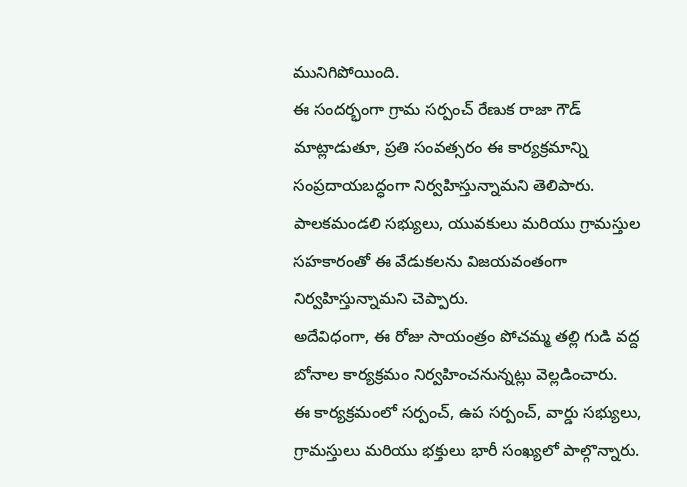మునిగిపోయింది.
ఈ సందర్భంగా గ్రామ సర్పంచ్ రేణుక రాజా గౌడ్ మాట్లాడుతూ, ప్రతి సంవత్సరం ఈ కార్యక్రమాన్ని సంప్రదాయబద్ధంగా నిర్వహిస్తున్నామని తెలిపారు. పాలకమండలి సభ్యులు, యువకులు మరియు గ్రామస్తుల సహకారంతో ఈ వేడుకలను విజయవంతంగా నిర్వహిస్తున్నామని చెప్పారు.
అదేవిధంగా, ఈ రోజు సాయంత్రం పోచమ్మ తల్లి గుడి వద్ద బోనాల కార్యక్రమం నిర్వహించనున్నట్లు వెల్లడించారు.
ఈ కార్యక్రమంలో సర్పంచ్, ఉప సర్పంచ్, వార్డు సభ్యులు, గ్రామస్తులు మరియు భక్తులు భారీ సంఖ్యలో పాల్గొన్నారు.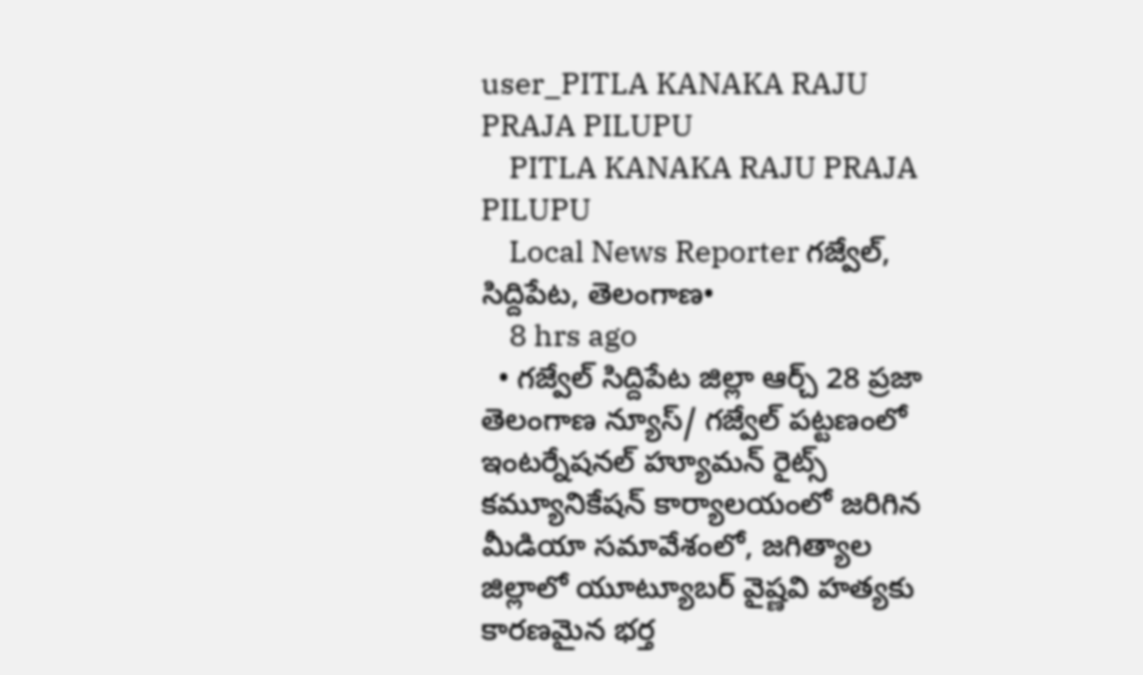user_PITLA KANAKA RAJU PRAJA PILUPU
    PITLA KANAKA RAJU PRAJA PILUPU
    Local News Reporter గజ్వేల్, సిద్దిపేట, తెలంగాణ•
    8 hrs ago
  • గజ్వేల్ సిద్దిపేట జిల్లా ఆర్చ్ 28 ప్రజా తెలంగాణ న్యూస్/ గజ్వేల్ పట్టణంలో ఇంటర్నేషనల్ హ్యూమన్ రైట్స్ కమ్యూనికేషన్ కార్యాలయంలో జరిగిన మీడియా సమావేశంలో, జగిత్యాల జిల్లాలో యూట్యూబర్ వైష్ణవి హత్యకు కారణమైన భర్త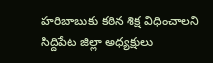హరిబాబుకు కఠిన శిక్ష విధించాలని సిద్దిపేట జిల్లా అధ్యక్షులు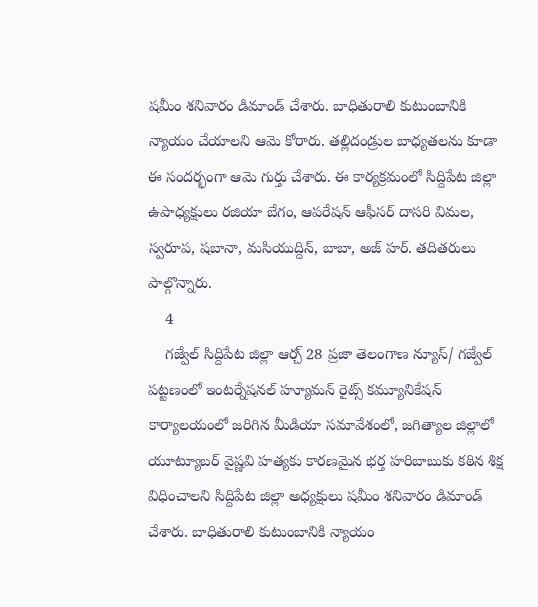షమీం శనివారం డిమాండ్ చేశారు. బాధితురాలి కుటుంబానికి న్యాయం చేయాలని ఆమె కోరారు. తల్లిదండ్రుల బాధ్యతలను కూడా ఈ సందర్భంగా ఆమె గుర్తు చేశారు. ఈ కార్యక్రమంలో సిద్దిపేట జిల్లా ఉపాధ్యక్షులు రజియా బేగం, ఆపరేషన్ ఆఫీసర్ దాసరి విమల, స్వరూప, షబానా, మసియుద్దిన్, బాబా, అజ్ హర్. తదితరులు పాల్గొన్నారు.
    4
    గజ్వేల్ సిద్దిపేట జిల్లా ఆర్చ్ 28 ప్రజా తెలంగాణ న్యూస్/ గజ్వేల్ పట్టణంలో ఇంటర్నేషనల్ హ్యూమన్ రైట్స్ కమ్యూనికేషన్ కార్యాలయంలో జరిగిన మీడియా సమావేశంలో, జగిత్యాల జిల్లాలో యూట్యూబర్ వైష్ణవి హత్యకు కారణమైన భర్త హరిబాబుకు కఠిన శిక్ష విధించాలని సిద్దిపేట జిల్లా అధ్యక్షులు షమీం శనివారం డిమాండ్ చేశారు. బాధితురాలి కుటుంబానికి న్యాయం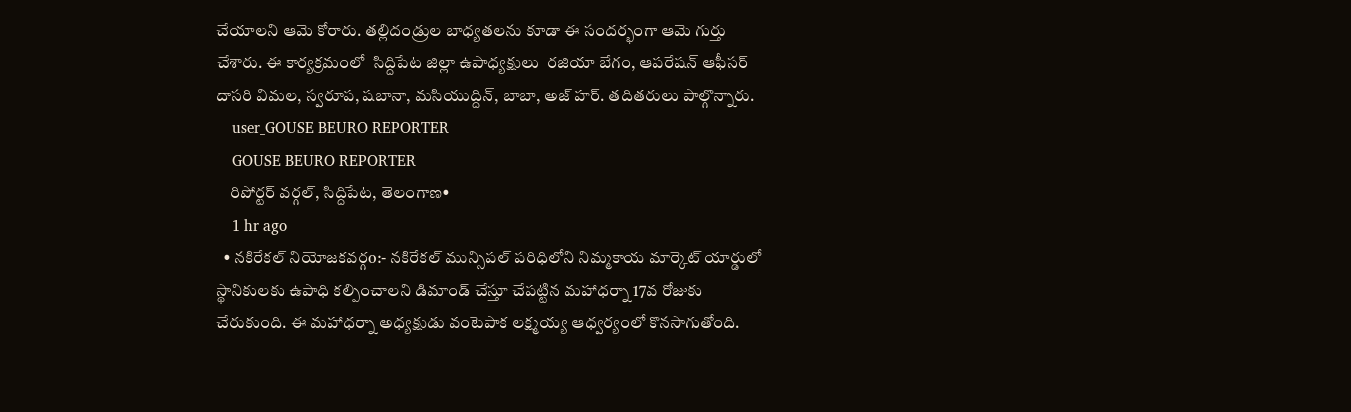చేయాలని ఆమె కోరారు. తల్లిదండ్రుల బాధ్యతలను కూడా ఈ సందర్భంగా ఆమె గుర్తు చేశారు. ఈ కార్యక్రమంలో  సిద్దిపేట జిల్లా ఉపాధ్యక్షులు  రజియా బేగం, ఆపరేషన్ ఆఫీసర్ దాసరి విమల, స్వరూప, షబానా, మసియుద్దిన్, బాబా, అజ్ హర్. తదితరులు పాల్గొన్నారు.
    user_GOUSE BEURO REPORTER
    GOUSE BEURO REPORTER
    రిపోర్టర్ వర్గల్, సిద్దిపేట, తెలంగాణ•
    1 hr ago
  • నకిరేకల్ నియోజకవర్గo:- నకిరేకల్ మున్సిపల్ పరిధిలోని నిమ్మకాయ మార్కెట్ యార్డులో స్థానికులకు ఉపాధి కల్పించాలని డిమాండ్ చేస్తూ చేపట్టిన మహాధర్నా 17వ రోజుకు చేరుకుంది. ఈ మహాధర్నా అధ్యక్షుడు వంటెపాక లక్ష్మయ్య ఆధ్వర్యంలో కొనసాగుతోంది.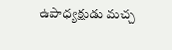ఉపాధ్యక్షుడు మచ్చ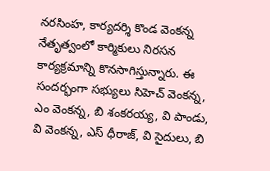నరసింహ, కార్యదర్శి కొండ వెంకన్న నేతృత్వంలో కార్మికులు నిరసన కార్యక్రమాన్ని కొనసాగిస్తున్నారు. ఈ సందర్భంగా సభ్యులు సిహెచ్ వెంకన్న, ఎం వెంకన్న, బి శంకరయ్య, వి పాండు, వి వెంకన్న, ఎస్ ధీరాజ్, వి సైదులు, బి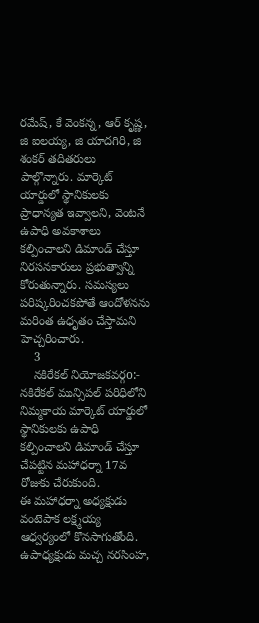రమేష్, కే వెంకన్న, ఆర్ కృష్ణ, జి ఐలయ్య, జి యాదగిరి, జి శంకర్ తదితరులు పాల్గొన్నారు. మార్కెట్ యార్డులో స్థానికులకు ప్రాధాన్యత ఇవ్వాలని, వెంటనే ఉపాధి అవకాశాలు కల్పించాలని డిమాండ్ చేస్తూ నిరసనకారులు ప్రభుత్వాన్ని కోరుతున్నారు. సమస్యలు పరిష్కరించకపోతే ఆందోళనను మరింత ఉధృతం చేస్తామని హెచ్చరించారు.
    3
    నకిరేకల్ నియోజకవర్గo:-
నకిరేకల్ మున్సిపల్ పరిధిలోని నిమ్మకాయ మార్కెట్ యార్డులో స్థానికులకు ఉపాధి కల్పించాలని డిమాండ్ చేస్తూ చేపట్టిన మహాధర్నా 17వ రోజుకు చేరుకుంది.
ఈ మహాధర్నా అధ్యక్షుడు వంటెపాక లక్ష్మయ్య ఆధ్వర్యంలో కొనసాగుతోంది. ఉపాధ్యక్షుడు మచ్చ నరసింహ,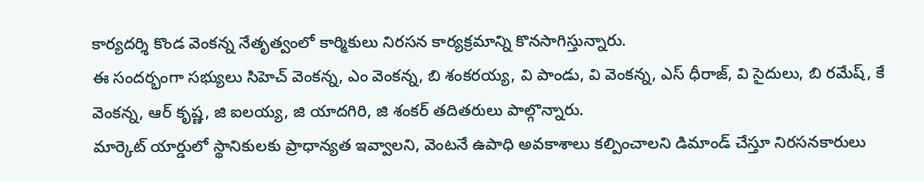కార్యదర్శి కొండ వెంకన్న నేతృత్వంలో కార్మికులు నిరసన కార్యక్రమాన్ని కొనసాగిస్తున్నారు.
ఈ సందర్భంగా సభ్యులు సిహెచ్ వెంకన్న, ఎం వెంకన్న, బి శంకరయ్య, వి పాండు, వి వెంకన్న, ఎస్ ధీరాజ్, వి సైదులు, బి రమేష్, కే వెంకన్న, ఆర్ కృష్ణ, జి ఐలయ్య, జి యాదగిరి, జి శంకర్ తదితరులు పాల్గొన్నారు.
మార్కెట్ యార్డులో స్థానికులకు ప్రాధాన్యత ఇవ్వాలని, వెంటనే ఉపాధి అవకాశాలు కల్పించాలని డిమాండ్ చేస్తూ నిరసనకారులు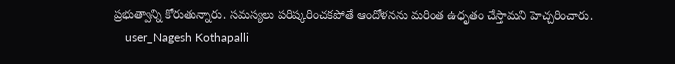ప్రభుత్వాన్ని కోరుతున్నారు. సమస్యలు పరిష్కరించకపోతే ఆందోళనను మరింత ఉధృతం చేస్తామని హెచ్చరించారు.
    user_Nagesh Kothapalli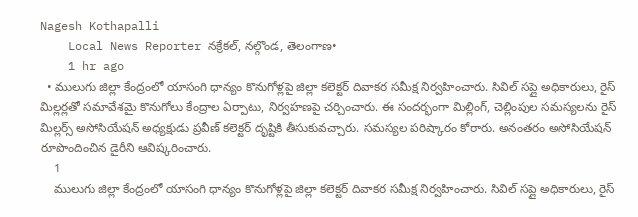Nagesh Kothapalli
    Local News Reporter నక్రేకల్, నల్గొండ, తెలంగాణ•
    1 hr ago
  • ములుగు జిల్లా కేంద్రంలో యాసంగి ధాన్యం కొనుగోళ్లపై జిల్లా కలెక్టర్ దివాకర సమీక్ష నిర్వహించారు. సివిల్ సప్లై అధికారులు, రైస్ మిల్లర్లతో సమావేశమై కొనుగోలు కేంద్రాల ఏర్పాటు, నిర్వహణపై చర్చించారు. ఈ సందర్భంగా మిల్లింగ్, చెల్లింపుల సమస్యలను రైస్ మిల్లర్స్ అసోసియేషన్ అధ్యక్షుడు ప్రవీణ్ కలెక్టర్ దృష్టికి తీసుకువచ్చారు. సమస్యల పరిష్కారం కోరారు. అనంతరం అసోసియేషన్ రూపొందించిన డైరీని ఆవిష్కరించారు.
    1
    ములుగు జిల్లా కేంద్రంలో యాసంగి ధాన్యం కొనుగోళ్లపై జిల్లా కలెక్టర్ దివాకర సమీక్ష నిర్వహించారు. సివిల్ సప్లై అధికారులు, రైస్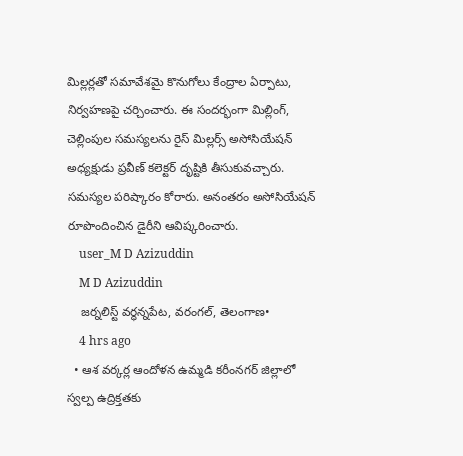మిల్లర్లతో సమావేశమై కొనుగోలు కేంద్రాల ఏర్పాటు, నిర్వహణపై చర్చించారు. ఈ సందర్భంగా మిల్లింగ్, చెల్లింపుల సమస్యలను రైస్ మిల్లర్స్ అసోసియేషన్ అధ్యక్షుడు ప్రవీణ్ కలెక్టర్ దృష్టికి తీసుకువచ్చారు. సమస్యల పరిష్కారం కోరారు. అనంతరం అసోసియేషన్ రూపొందించిన డైరీని ఆవిష్కరించారు.
    user_M D Azizuddin
    M D Azizuddin
    జర్నలిస్ట్ వర్ధన్నపేట, వరంగల్, తెలంగాణ•
    4 hrs ago
  • ఆశ వర్కర్ల ఆందోళన ఉమ్మడి కరీంనగర్ జిల్లాలో స్వల్ప ఉద్రిక్తతకు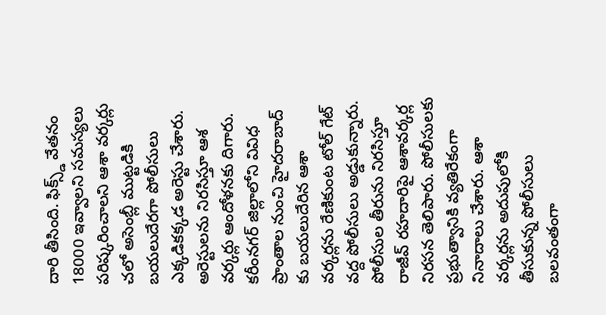దారి తీసింది. ఫిక్స్డ్ వేతనం 18000 ఇవ్వాలని సమస్యలు పరిష్కరించాలని ఆశా వర్కర్లు చలో అసెంబ్లీ ముట్టడికి బయలుదేరగా పోలీసులు ఎక్కడికక్కడ అరెస్టు చేశారు. అరెస్టులను నిరసిస్తూ ఆశ వర్కర్లు ఆందోళనకు దిగారు. కరీంనగర్ జిల్లాలోని వివిధ ప్రాంతాల నుంచి హైదరాబాద్ కు బయలుదేరిన ఆశా వర్కర్లను రేణికుంట టోల్ గేట్ వద్ద పోలీసులు అడ్డుకున్నారు. పోలీసుల తీరును నిరసిస్తూ రాజీవ్ రహదారిపై ఆశావర్కర్ల నిరసన తెలిపారు. పోలీసులకు ప్రభుత్వానికి వ్యతిరేకంగా నినాదాలు చేశారు. ఆశా వర్కర్లను అదుపులోకి తీసుకున్న పోలీసులు బలవంతంగా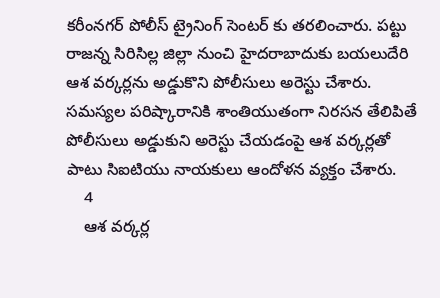కరీంనగర్ పోలీస్ ట్రైనింగ్ సెంటర్ కు తరలించారు. పట్టు రాజన్న సిరిసిల్ల జిల్లా నుంచి హైదరాబాదుకు బయలుదేరి ఆశ వర్కర్లను అడ్డుకొని పోలీసులు అరెస్టు చేశారు. సమస్యల పరిష్కారానికి శాంతియుతంగా నిరసన తేలిపితే పోలీసులు అడ్డుకుని అరెస్టు చేయడంపై ఆశ వర్కర్లతో పాటు సిఐటియు నాయకులు ఆందోళన వ్యక్తం చేశారు.
    4
    ఆశ వర్కర్ల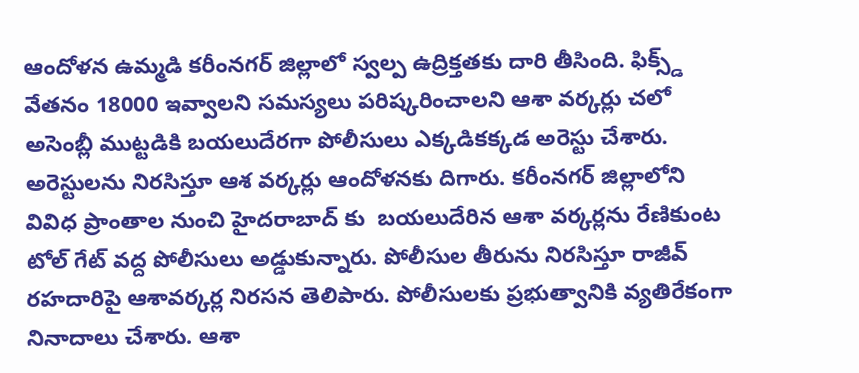ఆందోళన ఉమ్మడి కరీంనగర్ జిల్లాలో స్వల్ప ఉద్రిక్తతకు దారి తీసింది. ఫిక్స్డ్ వేతనం 18000 ఇవ్వాలని సమస్యలు పరిష్కరించాలని ఆశా వర్కర్లు చలో అసెంబ్లీ ముట్టడికి బయలుదేరగా పోలీసులు ఎక్కడికక్కడ అరెస్టు చేశారు. అరెస్టులను నిరసిస్తూ ఆశ వర్కర్లు ఆందోళనకు దిగారు. కరీంనగర్ జిల్లాలోని వివిధ ప్రాంతాల నుంచి హైదరాబాద్ కు  బయలుదేరిన ఆశా వర్కర్లను రేణికుంట టోల్ గేట్ వద్ద పోలీసులు అడ్డుకున్నారు. పోలీసుల తీరును నిరసిస్తూ రాజీవ్ రహదారిపై ఆశావర్కర్ల నిరసన తెలిపారు. పోలీసులకు ప్రభుత్వానికి వ్యతిరేకంగా నినాదాలు చేశారు. ఆశా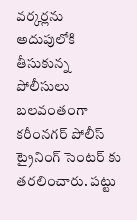వర్కర్లను అదుపులోకి తీసుకున్న పోలీసులు బలవంతంగా కరీంనగర్ పోలీస్ ట్రైనింగ్ సెంటర్ కు  తరలించారు. పట్టు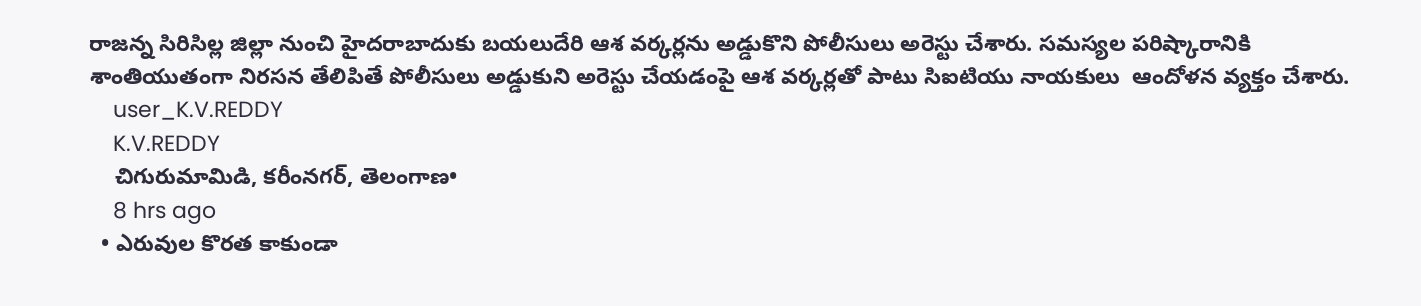రాజన్న సిరిసిల్ల జిల్లా నుంచి హైదరాబాదుకు బయలుదేరి ఆశ వర్కర్లను అడ్డుకొని పోలీసులు అరెస్టు చేశారు. సమస్యల పరిష్కారానికి శాంతియుతంగా నిరసన తేలిపితే పోలీసులు అడ్డుకుని అరెస్టు చేయడంపై ఆశ వర్కర్లతో పాటు సిఐటియు నాయకులు  ఆందోళన వ్యక్తం చేశారు.
    user_K.V.REDDY
    K.V.REDDY
    చిగురుమామిడి, కరీంనగర్, తెలంగాణ•
    8 hrs ago
  • ఎరువుల కొరత కాకుండా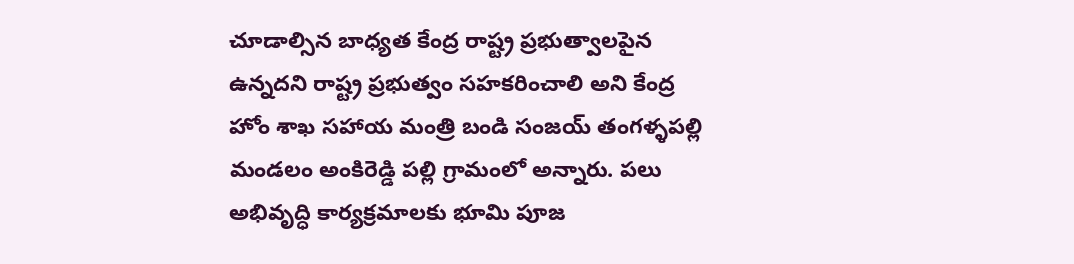చూడాల్సిన బాధ్యత కేంద్ర రాష్ట్ర ప్రభుత్వాలపైన ఉన్నదని రాష్ట్ర ప్రభుత్వం సహకరించాలి అని కేంద్ర హోం శాఖ సహాయ మంత్రి బండి సంజయ్ తంగళ్ళపల్లి మండలం అంకిరెడ్డి పల్లి గ్రామంలో అన్నారు. పలు అభివృద్ధి కార్యక్రమాలకు భూమి పూజ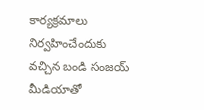కార్యక్రమాలు నిర్వహించేందుకు వచ్చిన బండి సంజయ్ మీడియాతో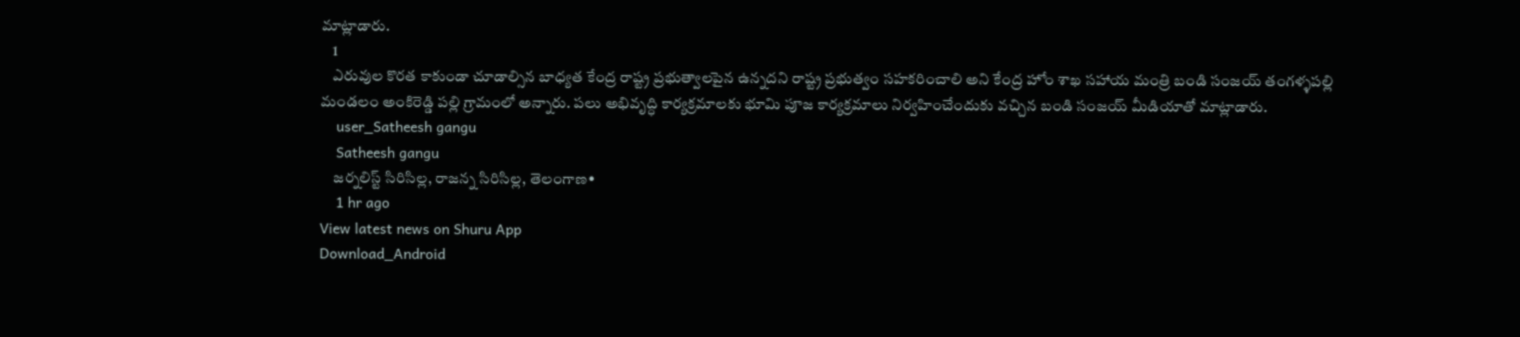మాట్లాడారు.
    1
    ఎరువుల కొరత కాకుండా చూడాల్సిన బాధ్యత కేంద్ర రాష్ట్ర ప్రభుత్వాలపైన ఉన్నదని రాష్ట్ర ప్రభుత్వం సహకరించాలి అని కేంద్ర హోం శాఖ సహాయ మంత్రి బండి సంజయ్ తంగళ్ళపల్లి మండలం అంకిరెడ్డి పల్లి గ్రామంలో అన్నారు. పలు అభివృద్ధి కార్యక్రమాలకు భూమి పూజ కార్యక్రమాలు నిర్వహించేందుకు వచ్చిన బండి సంజయ్ మీడియాతో మాట్లాడారు.
    user_Satheesh gangu
    Satheesh gangu
    జర్నలిస్ట్ సిరిసిల్ల, రాజన్న సిరిసిల్ల, తెలంగాణ•
    1 hr ago
View latest news on Shuru App
Download_Android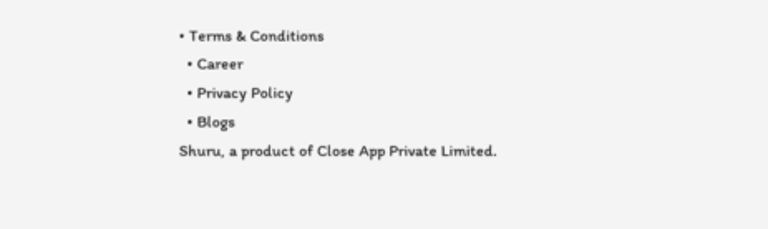• Terms & Conditions
  • Career
  • Privacy Policy
  • Blogs
Shuru, a product of Close App Private Limited.